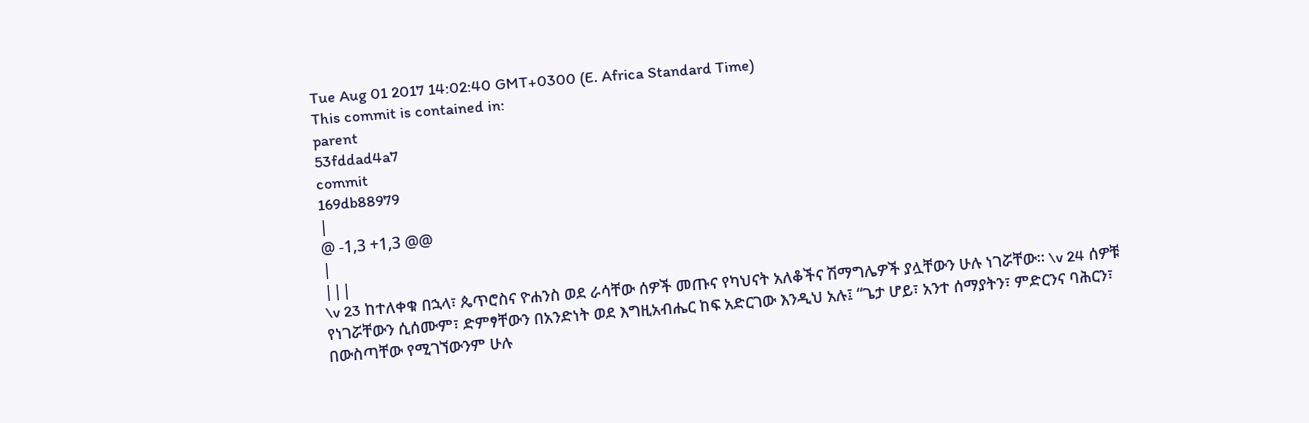Tue Aug 01 2017 14:02:40 GMT+0300 (E. Africa Standard Time)
This commit is contained in:
parent
53fddad4a7
commit
169db88979
|
@ -1,3 +1,3 @@
|
|||
\v 23 ከተለቀቁ በኋላ፣ ጴጥሮስና ዮሐንስ ወደ ራሳቸው ሰዎች መጡና የካህናት አለቆችና ሽማግሌዎች ያሏቸውን ሁሉ ነገሯቸው። \v 24 ሰዎቹ የነገሯቸውን ሲሰሙም፣ ድምፃቸውን በአንድነት ወደ እግዚአብሔር ከፍ አድርገው እንዲህ አሉ፤ “ጌታ ሆይ፣ አንተ ሰማያትን፣ ምድርንና ባሕርን፣ በውስጣቸው የሚገኘውንም ሁሉ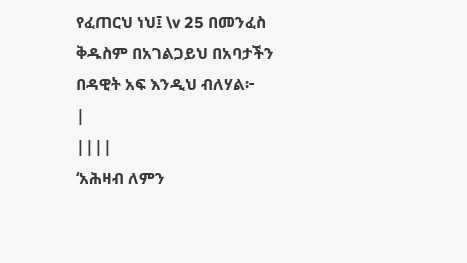የፈጠርህ ነህ፤ \v 25 በመንፈስ ቅዱስም በአገልጋይህ በአባታችን በዳዊት አፍ እንዲህ ብለሃል፦
|
||||
‘አሕዛብ ለምን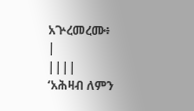አጕረመረሙ፥
|
||||
‘አሕዛብ ለምን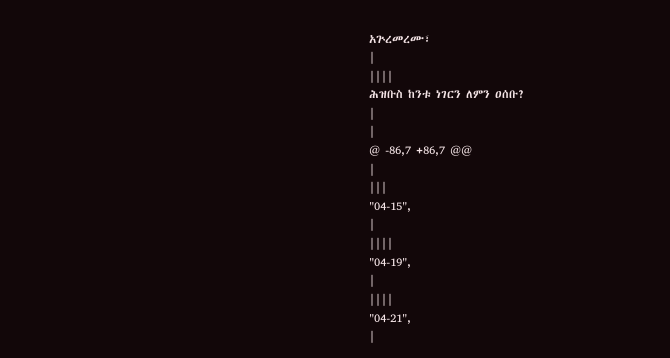አጕረመረሙ፣
|
||||
ሕዝቡስ ከንቱ ነገርን ለምን ዐሰቡ?
|
|
@ -86,7 +86,7 @@
|
|||
"04-15",
|
||||
"04-19",
|
||||
"04-21",
|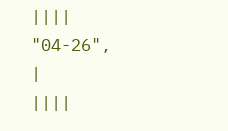||||
"04-26",
|
||||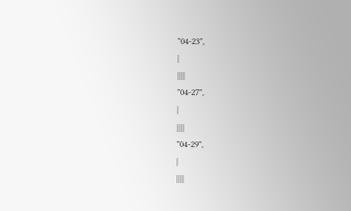"04-23",
|
||||
"04-27",
|
||||
"04-29",
|
||||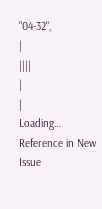"04-32",
|
||||
|
|
Loading…
Reference in New Issue